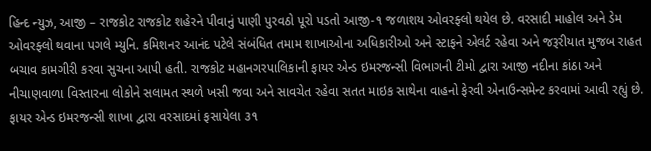હિન્દ ન્યુઝ, આજી – રાજકોટ રાજકોટ શહેરને પીવાનું પાણી પુરવઠો પૂરો પડતો આજી-૧ જળાશય ઓવરફ્લો થયેલ છે. વરસાદી માહોલ અને ડેમ ઓવરફ્લો થવાના પગલે મ્યુનિ. કમિશનર આનંદ પટેલે સંબંધિત તમામ શાખાઓના અધિકારીઓ અને સ્ટાફને એલર્ટ રહેવા અને જરૂરીયાત મુજબ રાહત બચાવ કામગીરી કરવા સુચના આપી હતી. રાજકોટ મહાનગરપાલિકાની ફાયર એન્ડ ઇમરજન્સી વિભાગની ટીમો દ્વારા આજી નદીના કાંઠા અને નીચાણવાળા વિસ્તારના લોકોને સલામત સ્થળે ખસી જવા અને સાવચેત રહેવા સતત માઇક સાથેના વાહનો ફેરવી એનાઉન્સમેન્ટ કરવામાં આવી રહ્યું છે. ફાયર એન્ડ ઇમરજન્સી શાખા દ્વારા વરસાદમાં ફસાયેલા ૩૧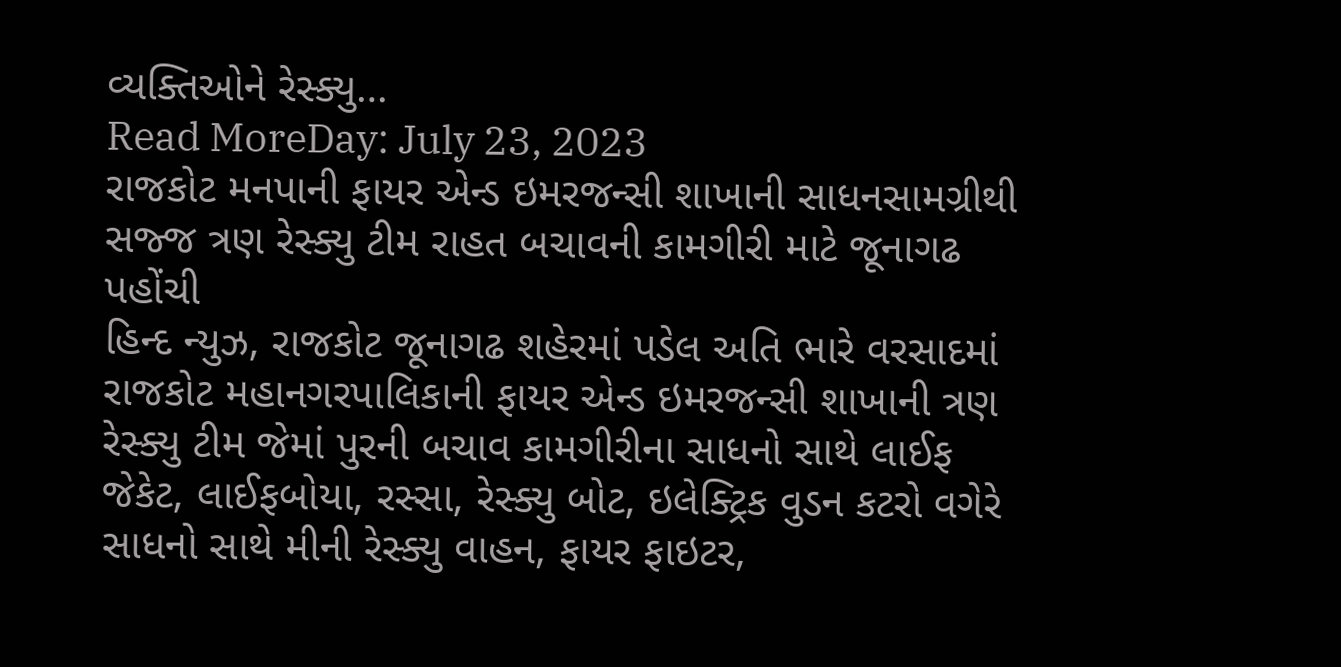વ્યક્તિઓને રેસ્ક્યુ…
Read MoreDay: July 23, 2023
રાજકોટ મનપાની ફાયર એન્ડ ઇમરજન્સી શાખાની સાધનસામગ્રીથી સજ્જ ત્રણ રેસ્ક્યુ ટીમ રાહત બચાવની કામગીરી માટે જૂનાગઢ પહોંચી
હિન્દ ન્યુઝ, રાજકોટ જૂનાગઢ શહેરમાં પડેલ અતિ ભારે વરસાદમાં રાજકોટ મહાનગરપાલિકાની ફાયર એન્ડ ઇમરજન્સી શાખાની ત્રણ રેસ્ક્યુ ટીમ જેમાં પુરની બચાવ કામગીરીના સાધનો સાથે લાઈફ જેકેટ, લાઈફબોયા, રસ્સા, રેસ્ક્યુ બોટ, ઇલેક્ટ્રિક વુડન કટરો વગેરે સાધનો સાથે મીની રેસ્ક્યુ વાહન, ફાયર ફાઇટર,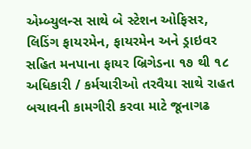એમ્બ્યુલન્સ સાથે બે સ્ટેશન ઓફિસર, લિડિંગ ફાયરમેન, ફાયરમેન અને ડ્રાઇવર સહિત મનપાના ફાયર બ્રિગેડના ૧૭ થી ૧૮ અધિકારી / કર્મચારીઓ તરવૈયા સાથે રાહત બચાવની કામગીરી કરવા માટે જૂનાગઢ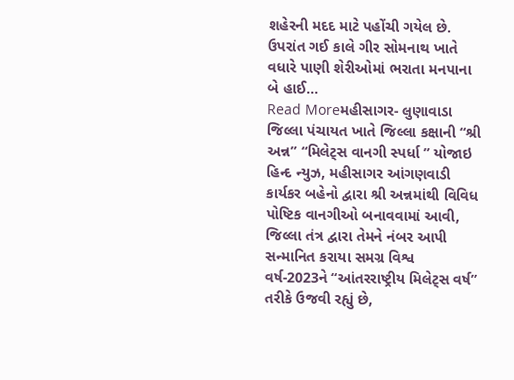શહેરની મદદ માટે પહોંચી ગયેલ છે. ઉપરાંત ગઈ કાલે ગીર સોમનાથ ખાતે વધારે પાણી શેરીઓમાં ભરાતા મનપાના બે હાઈ…
Read Moreમહીસાગર- લુણાવાડા જિલ્લા પંચાયત ખાતે જિલ્લા કક્ષાની “શ્રી અન્ન” “મિલેટ્સ વાનગી સ્પર્ધા ” યોજાઇ
હિન્દ ન્યુઝ, મહીસાગર આંગણવાડી કાર્યકર બહેનો દ્વારા શ્રી અન્નમાંથી વિવિધ પોષ્ટિક વાનગીઓ બનાવવામાં આવી, જિલ્લા તંત્ર દ્વારા તેમને નંબર આપી સન્માનિત કરાયા સમગ્ર વિશ્વ વર્ષ-2023ને “આંતરરાષ્ટ્રીય મિલેટ્સ વર્ષ” તરીકે ઉજવી રહ્યું છે,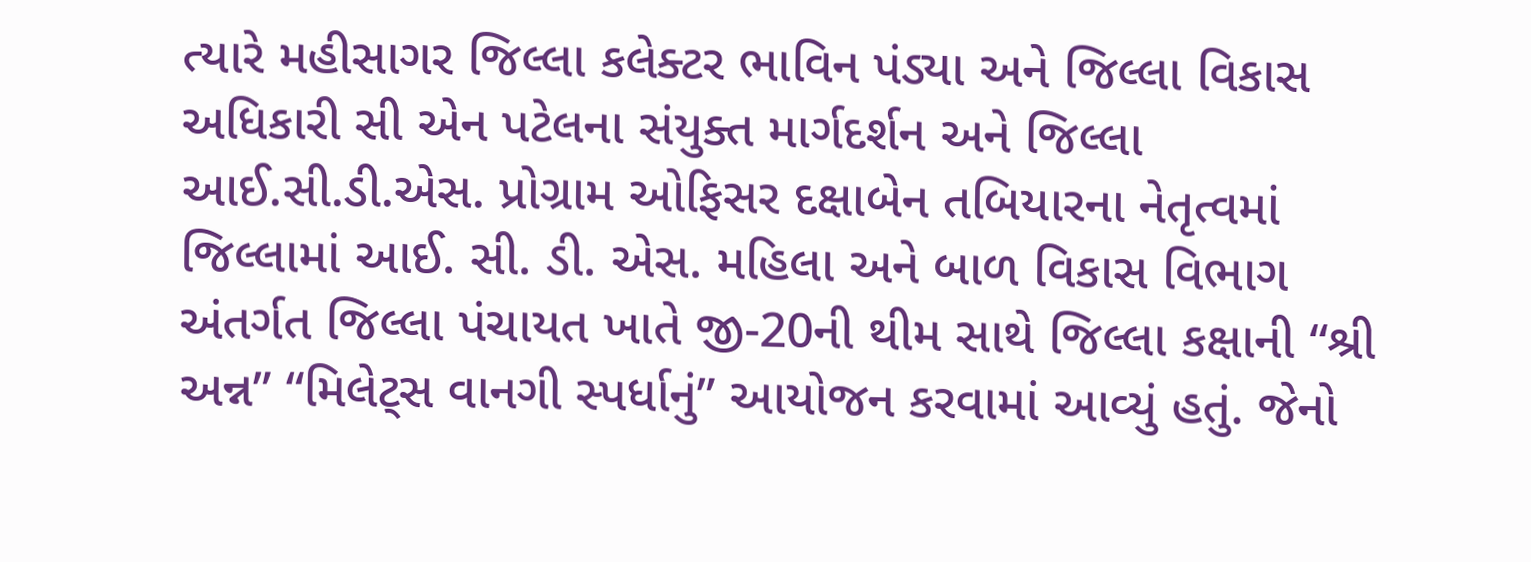ત્યારે મહીસાગર જિલ્લા કલેક્ટર ભાવિન પંડ્યા અને જિલ્લા વિકાસ અધિકારી સી એન પટેલના સંયુક્ત માર્ગદર્શન અને જિલ્લા આઈ.સી.ડી.એસ. પ્રોગ્રામ ઓફિસર દક્ષાબેન તબિયારના નેતૃત્વમાં જિલ્લામાં આઈ. સી. ડી. એસ. મહિલા અને બાળ વિકાસ વિભાગ અંતર્ગત જિલ્લા પંચાયત ખાતે જી-20ની થીમ સાથે જિલ્લા કક્ષાની “શ્રી અન્ન” “મિલેટ્સ વાનગી સ્પર્ધાનું” આયોજન કરવામાં આવ્યું હતું. જેનો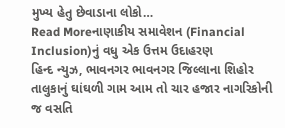મુખ્ય હેતુ છેવાડાના લોકો…
Read Moreનાણાકીય સમાવેશન (Financial Inclusion)નું વધુ એક ઉત્તમ ઉદાહરણ
હિન્દ ન્યુઝ, ભાવનગર ભાવનગર જિલ્લાના શિહોર તાલુકાનું ઘાંઘળી ગામ આમ તો ચાર હજાર નાગરિકોની જ વસતિ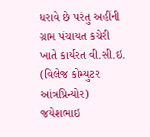ધરાવે છે પરંતુ અહીંની ગ્રામ પંચાયત કચેરી ખાતે કાર્યરત વી.સી.ઇ. (વિલેજ કોમ્યુટર આંત્રપ્રિન્યોર) જયેશભાઇ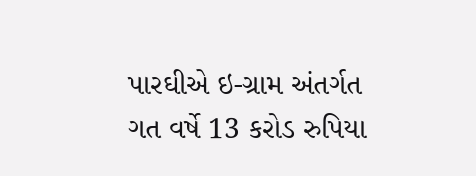પારઘીએ ઇ-ગ્રામ અંતર્ગત ગત વર્ષે 13 કરોડ રુપિયા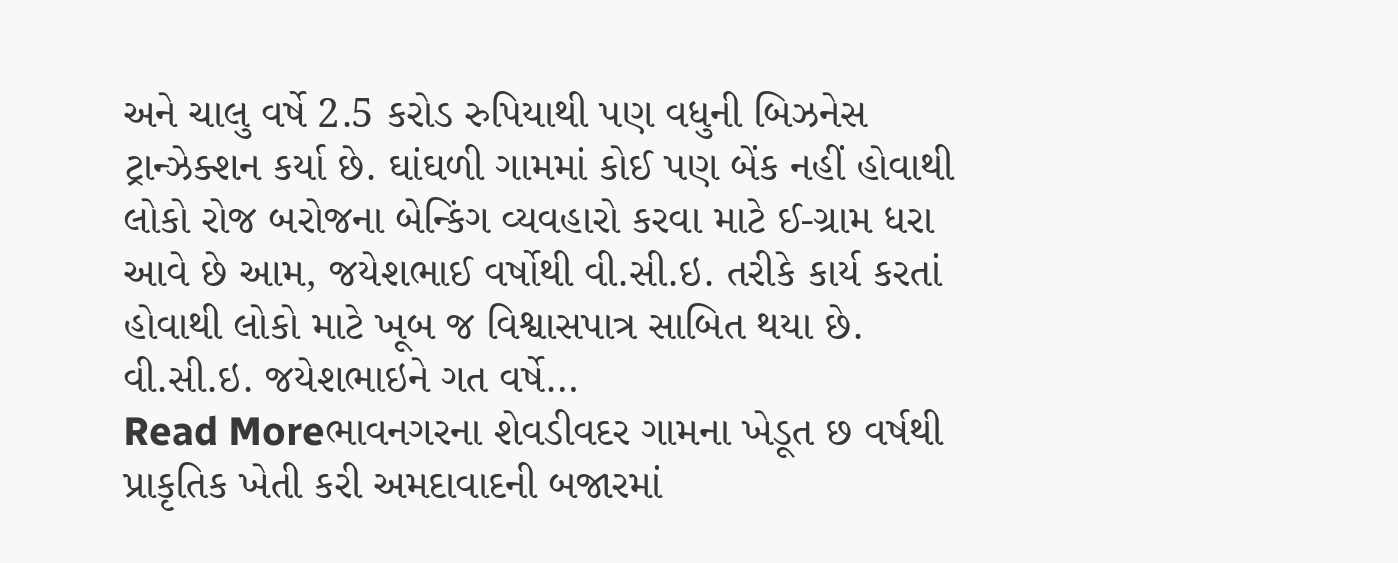અને ચાલુ વર્ષે 2.5 કરોડ રુપિયાથી પણ વધુની બિઝનેસ ટ્રાન્ઝેક્શન કર્યા છે. ઘાંઘળી ગામમાં કોઈ પણ બેંક નહીં હોવાથી લોકો રોજ બરોજના બેન્કિંગ વ્યવહારો કરવા માટે ઈ-ગ્રામ ધરા આવે છે આમ, જયેશભાઈ વર્ષોથી વી.સી.ઇ. તરીકે કાર્ય કરતાં હોવાથી લોકો માટે ખૂબ જ વિશ્વાસપાત્ર સાબિત થયા છે. વી.સી.ઇ. જયેશભાઇને ગત વર્ષે…
Read Moreભાવનગરના શેવડીવદર ગામના ખેડૂત છ વર્ષથી પ્રાકૃતિક ખેતી કરી અમદાવાદની બજારમાં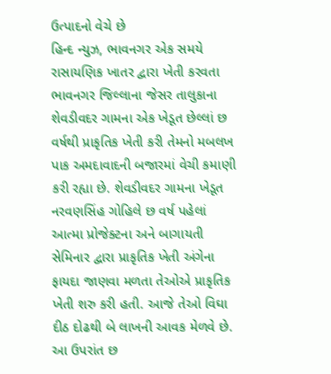ઉત્પાદનો વેચે છે
હિન્દ ન્યુઝ, ભાવનગર એક સમયે રાસાયણિક ખાતર દ્વારા ખેતી કરવતા ભાવનગર જિલ્લાના જેસર તાલુકાના શેવડીવદર ગામના એક ખેડૂત છેલ્લાં છ વર્ષથી પ્રાકૃતિક ખેતી કરી તેમનો મબલખ પાક અમદાવાદની બજારમાં વેચી કમાણી કરી રહ્યા છે. શેવડીવદર ગામના ખેડૂત નરવણસિંહ ગોહિલે છ વર્ષ પહેલાં આત્મા પ્રોજેક્ટના અને બાગાયતી સેમિનાર દ્વારા પ્રાકૃતિક ખેતી અંગેના ફાયદા જાણવા મળતા તેઓએ પ્રાકૃતિક ખેતી શરુ કરી હતી. આજે તેઓ વિઘા દીઠ દોઢથી બે લાખની આવક મેળવે છે. આ ઉપરાંત છ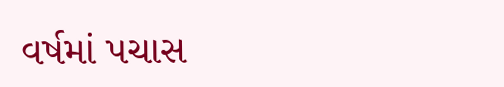વર્ષમાં પચાસ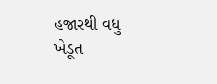હજારથી વધુ ખેડૂત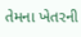તેમના ખેતરની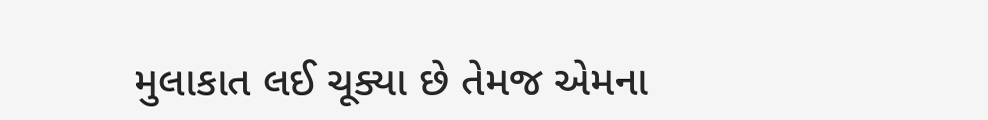મુલાકાત લઈ ચૂક્યા છે તેમજ એમના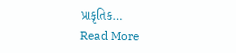પ્રાકૃતિક…
Read More